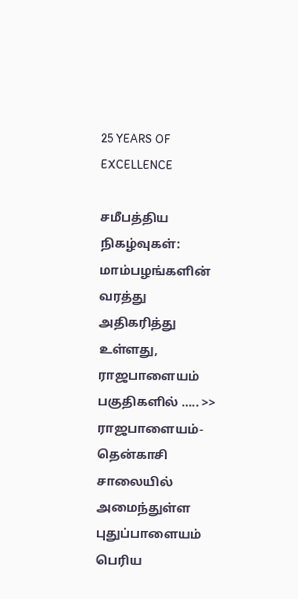25 YEARS OF EXCELLENCE

சமீபத்திய நிகழ்வுகள்:
மாம்பழங்களின் வரத்து அதிகரித்து உள்ளது, ராஜபாளையம் பகுதிகளில் ….. >> ராஜபாளையம்-தென்காசி சாலையில் அமைந்துள்ள புதுப்பாளையம் பெரிய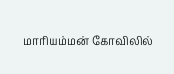மாரியம்மன் கோவிலில்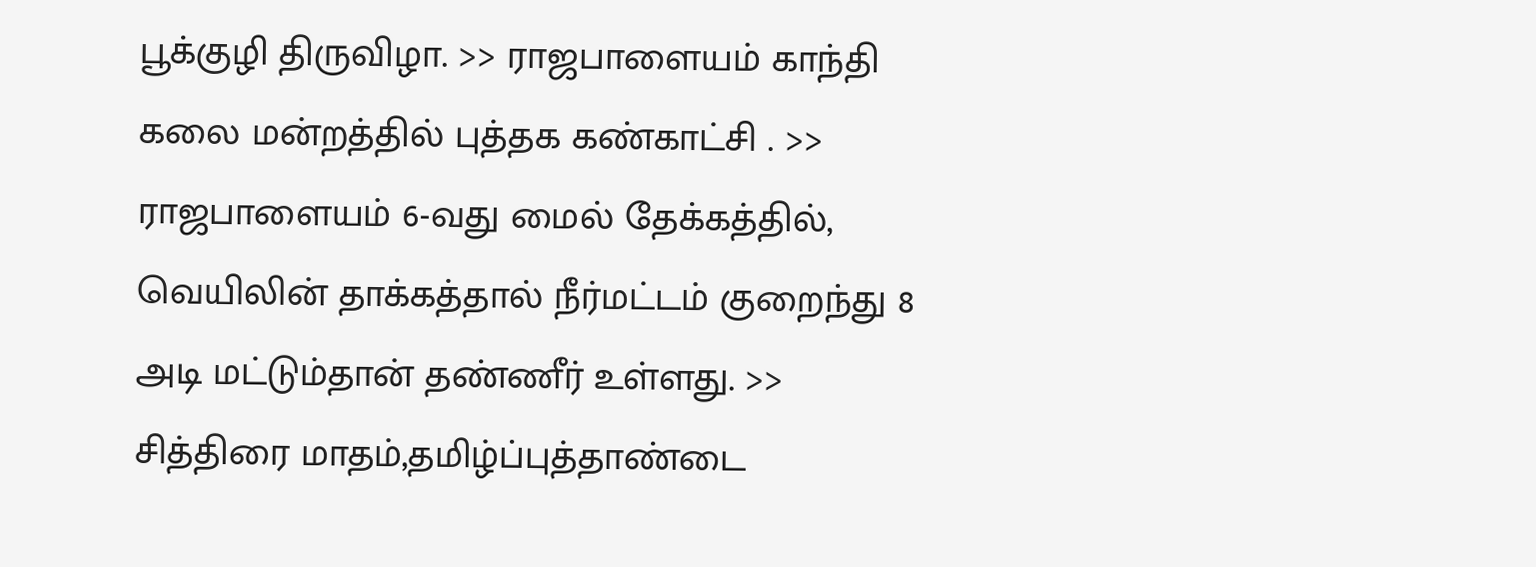பூக்குழி திருவிழா. >> ராஜபாளையம் காந்தி கலை மன்றத்தில் புத்தக கண்காட்சி . >> ராஜபாளையம் 6-வது மைல் தேக்கத்தில், வெயிலின் தாக்கத்தால் நீர்மட்டம் குறைந்து 8 அடி மட்டும்தான் தண்ணீர் உள்ளது. >> சித்திரை மாதம்,தமிழ்ப்புத்தாண்டை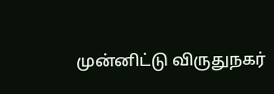முன்னிட்டு விருதுநகர்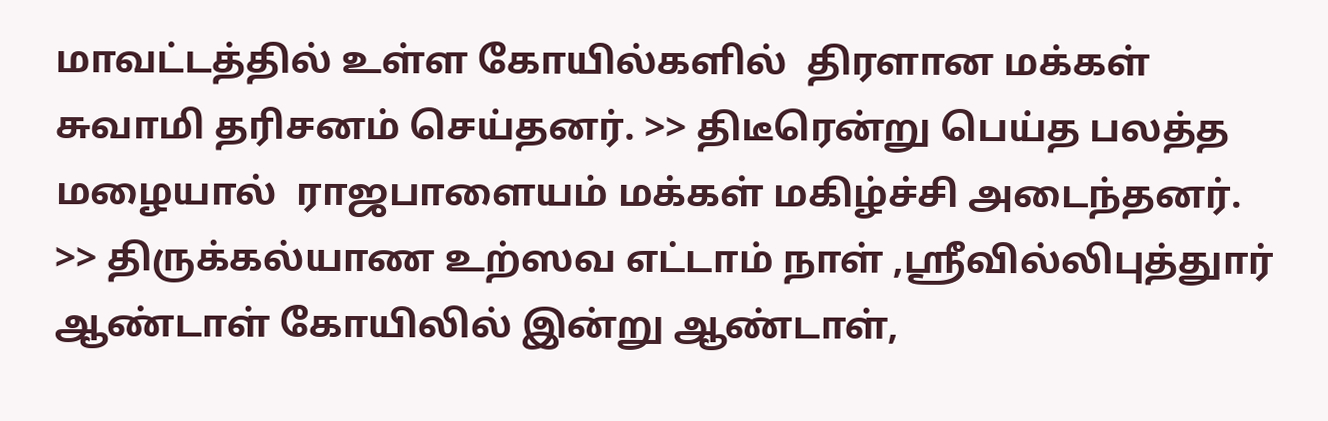மாவட்டத்தில் உள்ள கோயில்களில்  திரளான மக்கள் சுவாமி தரிசனம் செய்தனர். >> திடீரென்று பெய்த பலத்த மழையால்  ராஜபாளையம் மக்கள் மகிழ்ச்சி அடைந்தனர். >> திருக்கல்யாண உற்ஸவ எட்டாம் நாள் ,ஸ்ரீவில்லிபுத்துார் ஆண்டாள் கோயிலில் இன்று ஆண்டாள்,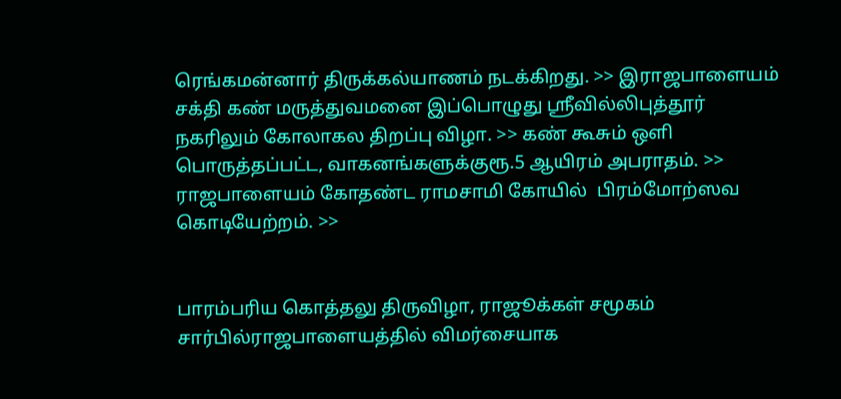ரெங்கமன்னார் திருக்கல்யாணம் நடக்கிறது. >> இராஜபாளையம் சக்தி கண் மருத்துவமனை இப்பொழுது ஸ்ரீவில்லிபுத்தூர் நகரிலும் கோலாகல திறப்பு விழா. >> கண் கூசும் ஒளி பொருத்தப்பட்ட, வாகனங்களுக்குரூ.5 ஆயிரம் அபராதம். >> ராஜபாளையம் கோதண்ட ராமசாமி கோயில்  பிரம்மோற்ஸவ கொடியேற்றம். >>


பாரம்பரிய கொத்தலு திருவிழா, ராஜூக்கள் சமூகம் சார்பில்ராஜபாளையத்தில் விமர்சையாக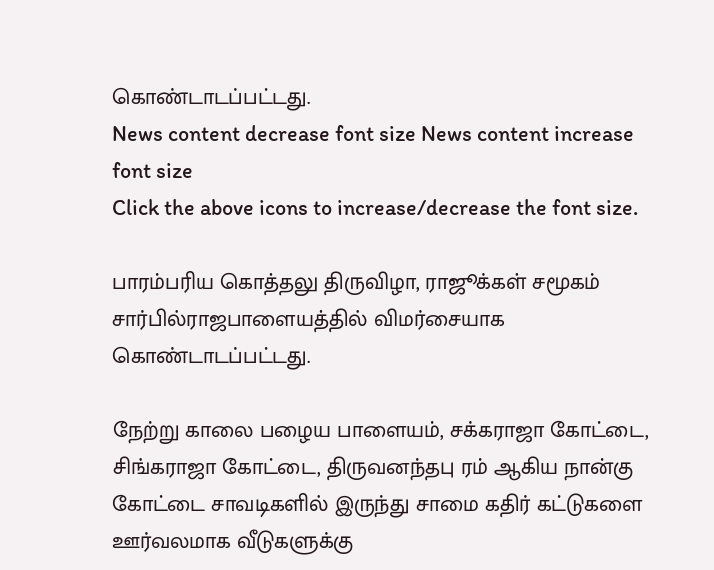கொண்டாடப்பட்டது.
News content decrease font size News content increase font size
Click the above icons to increase/decrease the font size.

பாரம்பரிய கொத்தலு திருவிழா, ராஜூக்கள் சமூகம் சார்பில்ராஜபாளையத்தில் விமர்சையாக கொண்டாடப்பட்டது.

நேற்று காலை பழைய பாளையம், சக்கராஜா கோட்டை, சிங்கராஜா கோட்டை, திருவனந்தபு ரம் ஆகிய நான்கு கோட்டை சாவடிகளில் இருந்து சாமை கதிர் கட்டுகளை ஊர்வலமாக வீடுகளுக்கு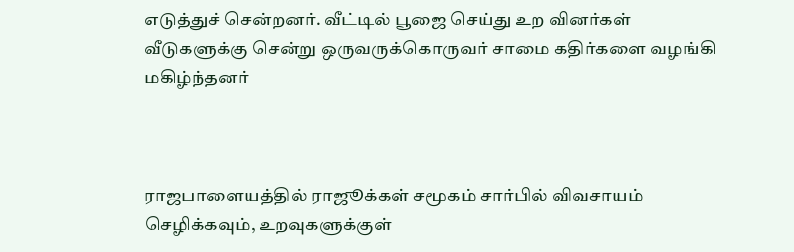எடுத்துச் சென்றனர். வீட்டில் பூஜை செய்து உற வினர்கள் வீடுகளுக்கு சென்று ஒருவருக்கொருவர் சாமை கதிர்களை வழங்கி மகிழ்ந்தனர்



ராஜபாளையத்தில் ராஜூக்கள் சமூகம் சார்பில் விவசாயம் செழிக்கவும், உறவுகளுக்குள்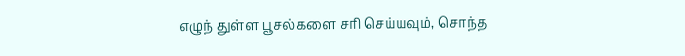எழுந் துள்ள பூசல்களை சரி செய்யவும், சொந்த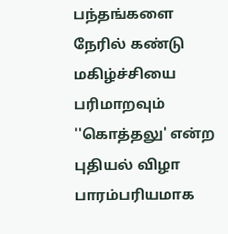பந்தங்களை நேரில் கண்டு மகிழ்ச்சியை பரிமாறவும் ''கொத்தலு' என்ற புதியல் விழா பாரம்பரியமாக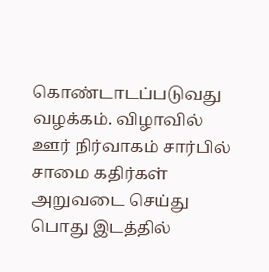கொண்டாடப்படுவது வழக்கம். விழாவில் ஊர் நிர்வாகம் சார்பில் சாமை கதிர்கள் அறுவடை செய்து பொது இடத்தில்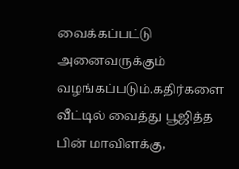வைக்கப்பட்டு அனைவருக்கும் வழங்கப்படும்.கதிர்களை வீட்டில் வைத்து பூஜித்த பின் மாவிளக்கு,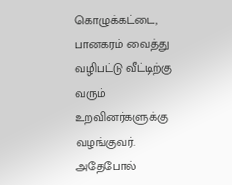கொழுக்கட்டை, பானகரம் வைத்து வழிபட்டு வீட்டிற்கு வரும் உறவினர்களுக்கு வழங்குவர். அதேபோல்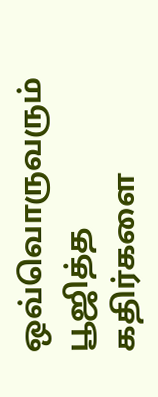ஒவ்வொருவரும் பூஜித்த கதிர்களை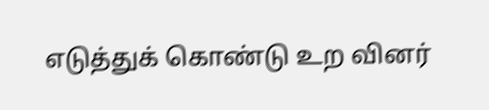எடுத்துக் கொண்டு உற வினர்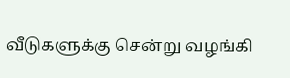வீடுகளுக்கு சென்று வழங்கி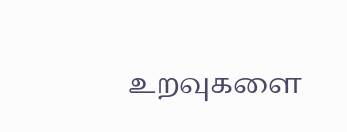உறவுகளை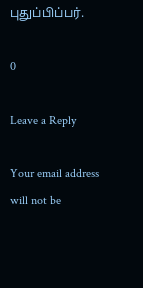புதுப்பிப்பர்.

0

Leave a Reply

Your email address will not be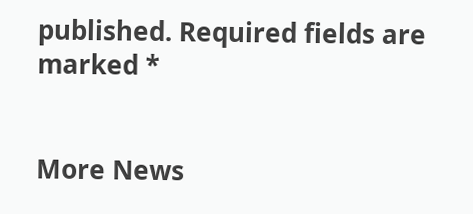published. Required fields are marked *


More News